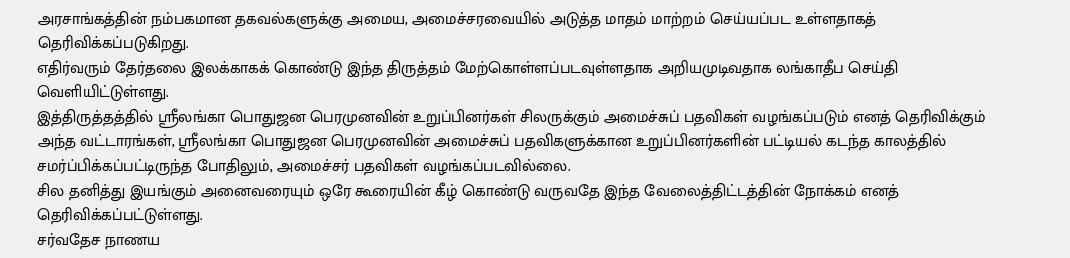அரசாங்கத்தின் நம்பகமான தகவல்களுக்கு அமைய, அமைச்சரவையில் அடுத்த மாதம் மாற்றம் செய்யப்பட உள்ளதாகத் தெரிவிக்கப்படுகிறது.
எதிர்வரும் தேர்தலை இலக்காகக் கொண்டு இந்த திருத்தம் மேற்கொள்ளப்படவுள்ளதாக அறியமுடிவதாக லங்காதீப செய்தி வெளியிட்டுள்ளது.
இத்திருத்தத்தில் ஸ்ரீலங்கா பொதுஜன பெரமுனவின் உறுப்பினர்கள் சிலருக்கும் அமைச்சுப் பதவிகள் வழங்கப்படும் எனத் தெரிவிக்கும் அந்த வட்டாரங்கள், ஸ்ரீலங்கா பொதுஜன பெரமுனவின் அமைச்சுப் பதவிகளுக்கான உறுப்பினர்களின் பட்டியல் கடந்த காலத்தில் சமர்ப்பிக்கப்பட்டிருந்த போதிலும், அமைச்சர் பதவிகள் வழங்கப்படவில்லை.
சில தனித்து இயங்கும் அனைவரையும் ஒரே கூரையின் கீழ் கொண்டு வருவதே இந்த வேலைத்திட்டத்தின் நோக்கம் எனத் தெரிவிக்கப்பட்டுள்ளது.
சர்வதேச நாணய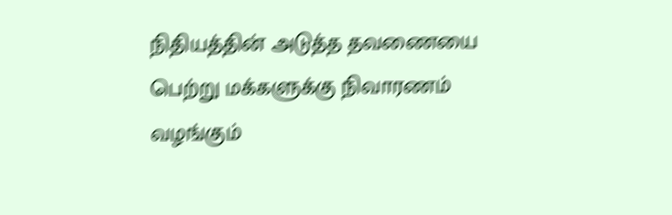நிதியத்தின் அடுத்த தவணையை பெற்று மக்களுக்கு நிவாரணம் வழங்கும்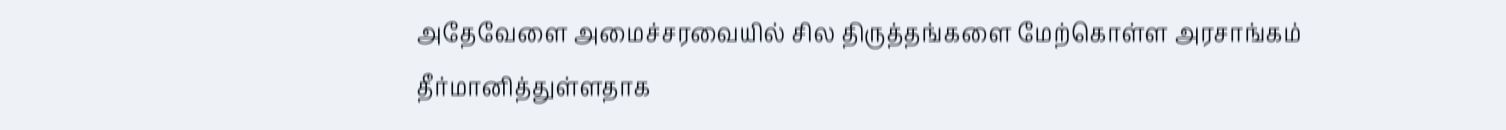அதேவேளை அமைச்சரவையில் சில திருத்தங்களை மேற்கொள்ள அரசாங்கம் தீர்மானித்துள்ளதாக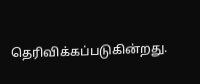தெரிவிக்கப்படுகின்றது.